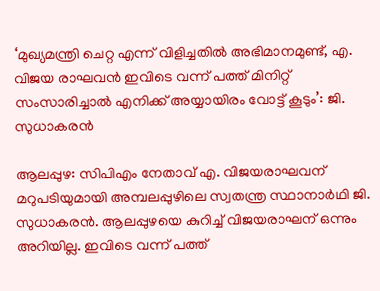‘മുഖ്യമന്ത്രി ചെറ്റ എന്ന് വിളിച്ചതില്‍ അഭിമാനമുണ്ട്, എ. വിജയ രാഘവൻ ഇവിടെ വന്ന് പത്ത് മിനിറ്റ് സംസാരിച്ചാല്‍ എനിക്ക് അയ്യായിരം വോട്ട് കൂടും’: ജി. സുധാകരന്‍

ആലപ്പുഴ: സിപിഎം നേതാവ് എ. വിജയരാഘവന് മറുപടിയുമായി അമ്പലപ്പുഴിലെ സ്വതന്ത്ര സ്ഥാനാര്‍ഥി ജി. സുധാകരന്‍. ആലപ്പുഴയെ കുറിച്ച് വിജയരാഘന് ഒന്നും അറിയില്ല. ഇവിടെ വന്ന് പത്ത്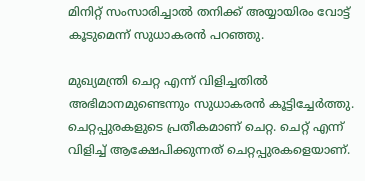മിനിറ്റ് സംസാരിച്ചാല്‍ തനിക്ക് അയ്യായിരം വോട്ട് കൂടുമെന്ന് സുധാകരന്‍ പറഞ്ഞു.

മുഖ്യമന്ത്രി ചെറ്റ എന്ന് വിളിച്ചതില്‍ അഭിമാനമുണ്ടെന്നും സുധാകരന്‍ കൂട്ടിച്ചേർത്തു. ചെറ്റപ്പുരകളുടെ പ്രതീകമാണ് ചെറ്റ. ചെറ്റ് എന്ന് വിളിച്ച് ആക്ഷേപിക്കുന്നത് ചെറ്റപ്പുരകളെയാണ്.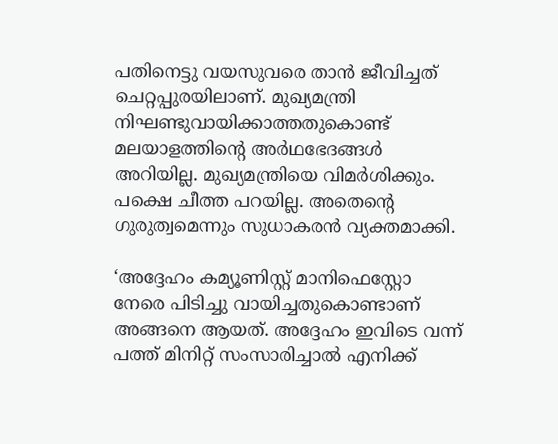പതിനെട്ടു വയസുവരെ താന്‍ ജീവിച്ചത് ചെറ്റപ്പുരയിലാണ്. മുഖ്യമന്ത്രി നിഘണ്ടുവായിക്കാത്തതുകൊണ്ട് മലയാളത്തിന്‍റെ അര്‍ഥഭേദങ്ങള്‍ അറിയില്ല. മുഖ്യമന്ത്രിയെ വിമര്‍ശിക്കും. പക്ഷെ ചീത്ത പറയില്ല. അതെന്‍റെ ഗുരുത്വമെന്നും സുധാകരന്‍ വ്യക്തമാക്കി.

‘അദ്ദേഹം കമ്യൂണിസ്റ്റ് മാനിഫെസ്റ്റോ നേരെ പിടിച്ചു വായിച്ചതുകൊണ്ടാണ് അങ്ങനെ ആയത്. അദ്ദേഹം ഇവിടെ വന്ന് പത്ത് മിനിറ്റ് സംസാരിച്ചാല്‍ എനിക്ക്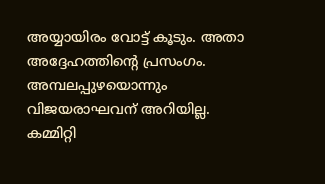അയ്യായിരം വോട്ട് കൂടും. അതാ അദ്ദേഹത്തിന്‍റെ പ്രസംഗം. അമ്പലപ്പുഴയൊന്നും വിജയരാഘവന് അറിയില്ല. കമ്മിറ്റി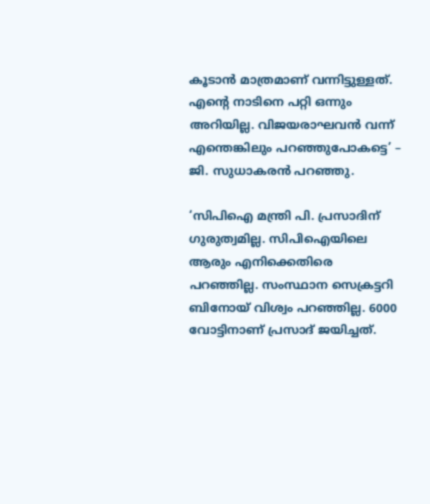കൂടാന്‍ മാത്രമാണ് വന്നിട്ടുള്ളത്. എന്‍റെ നാടിനെ പറ്റി ഒന്നും അറിയില്ല. വിജയരാഘവന്‍ വന്ന് എന്തെങ്കിലും പറഞ്ഞുപോകട്ടെ’ – ജി. സുധാകരന്‍ പറഞ്ഞു.

‘സിപിഐ മന്ത്രി പി. പ്രസാദിന് ഗുരുത്വമില്ല. സിപിഐയിലെ ആരും എനിക്കെതിരെ പറഞ്ഞില്ല. സംസ്ഥാന സെക്രട്ടറി ബിനോയ് വിശ്വം പറഞ്ഞില്ല. 6000 വോട്ടിനാണ് പ്രസാദ് ജയിച്ചത്.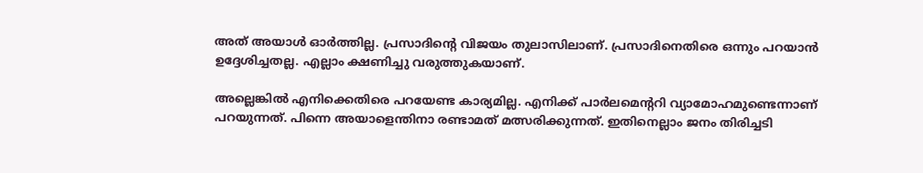അത് അയാൾ ഓർത്തില്ല. പ്രസാദിന്‍റെ വിജയം തുലാസിലാണ്. പ്രസാദിനെതിരെ ഒന്നും പറയാൻ ഉദ്ദേശിച്ചതല്ല. എല്ലാം ക്ഷണിച്ചു വരുത്തുകയാണ്.

അല്ലെങ്കിൽ എനിക്കെതിരെ പറയേണ്ട കാര്യമില്ല. എനിക്ക് പാർലമെന്‍ററി വ്യാമോഹമുണ്ടെന്നാണ് പറയുന്നത്. പിന്നെ അയാളെന്തിനാ രണ്ടാമത് മത്സരിക്കുന്നത്. ഇതിനെല്ലാം ജനം തിരിച്ചടി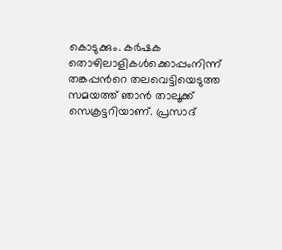കൊടുക്കും. കർഷക തൊഴിലാളികൾക്കൊപ്പംനിന്ന് തങ്കപ്പന്‍റെ തലവെട്ടിയെടുത്ത സമയത്ത് ഞാൻ താലൂക്ക് സെക്രട്ടറിയാണ്. പ്രസാദ്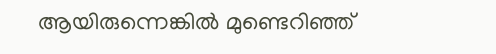ആയിരുന്നെങ്കില്‍ മുണ്ടെറിഞ്ഞ്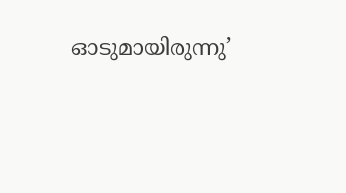ഓടുമായിരുന്നു’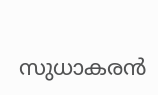സുധാകരൻ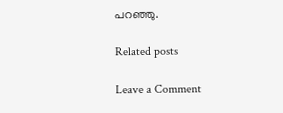പറഞ്ഞു.

Related posts

Leave a Comment